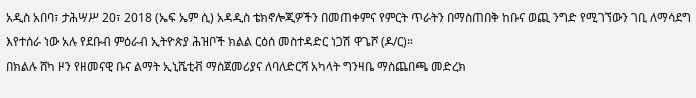አዲስ አበባ፣ ታሕሣሥ 20፣ 2018 (ኤፍ ኤም ሲ) አዳዲስ ቴክኖሎጂዎችን በመጠቀምና የምርት ጥራትን በማስጠበቅ ከቡና ወጪ ንግድ የሚገኘውን ገቢ ለማሳደግ እየተሰራ ነው አሉ የደቡብ ምዕራብ ኢትዮጵያ ሕዝቦች ክልል ርዕሰ መስተዳድር ነጋሽ ዋጌሾ (ዶ/ር)።
በክልሉ ሸካ ዞን የዘመናዊ ቡና ልማት ኢኒሼቲቭ ማስጀመሪያና ለባለድርሻ አካላት ግንዛቤ ማስጨበጫ መድረክ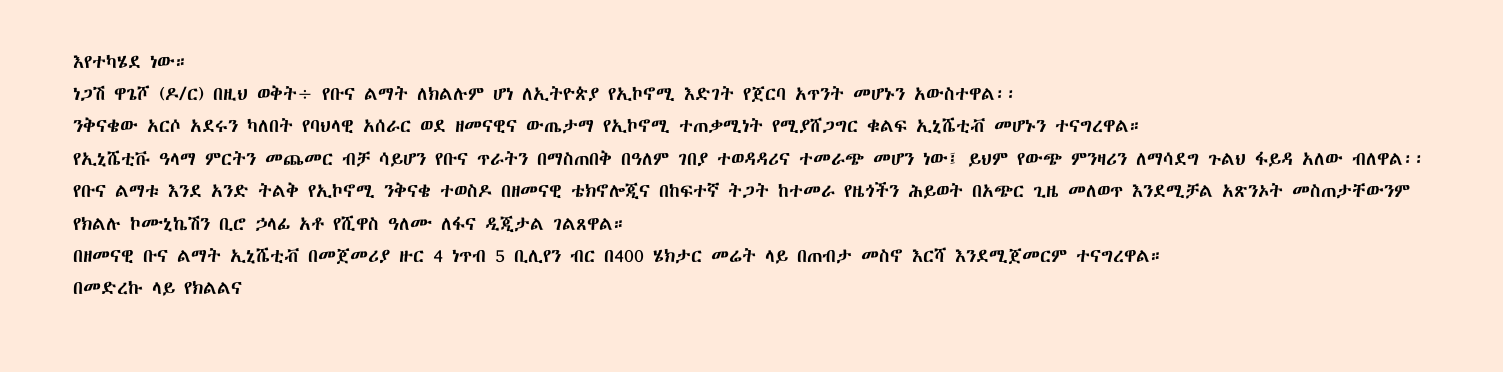እየተካሄደ ነው።
ነጋሽ ዋጌሾ (ዶ/ር) በዚህ ወቅት÷ የቡና ልማት ለክልሉም ሆነ ለኢትዮጵያ የኢኮኖሚ እድገት የጀርባ አጥንት መሆኑን አውስተዋል፡፡
ንቅናቄው አርሶ አደሩን ካለበት የባህላዊ አሰራር ወደ ዘመናዊና ውጤታማ የኢኮኖሚ ተጠቃሚነት የሚያሸጋግር ቁልፍ ኢኒሼቲቭ መሆኑን ተናግረዋል።
የኢኒሼቲቩ ዓላማ ምርትን መጨመር ብቻ ሳይሆን የቡና ጥራትን በማስጠበቅ በዓለም ገበያ ተወዳዳሪና ተመራጭ መሆን ነው፤ ይህም የውጭ ምንዛሪን ለማሳደግ ጉልህ ፋይዳ አለው ብለዋል፡፡
የቡና ልማቱ እንደ አንድ ትልቅ የኢኮኖሚ ንቅናቄ ተወስዶ በዘመናዊ ቴክኖሎጂና በከፍተኛ ትጋት ከተመራ የዜጎችን ሕይወት በአጭር ጊዜ መለወጥ እንደሚቻል አጽንኦት መስጠታቸውንም የክልሉ ኮሙኒኬሽን ቢሮ ኃላፊ አቶ የሺዋስ ዓለሙ ለፋና ዲጂታል ገልጸዋል።
በዘመናዊ ቡና ልማት ኢኒሼቲቭ በመጀመሪያ ዙር 4 ነጥብ 5 ቢሊየን ብር በ400 ሄክታር መሬት ላይ በጠብታ መስኖ እርሻ እንደሚጀመርም ተናግረዋል።
በመድረኩ ላይ የክልልና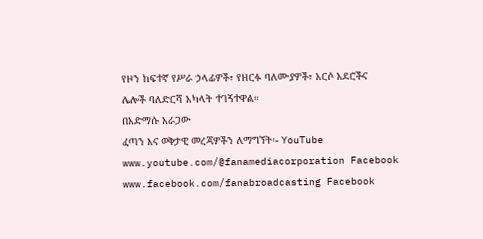የዞን ከፍተኛ የሥራ ኃላፊዎች፣ የዘርፉ ባለሙያዎች፣ አርሶ አደሮችና ሌሎች ባለድርሻ አካላት ተገኝተዋል።
በአድማሱ አራጋው
ፈጣን እና ወቅታዊ መረጃዎችን ለማግኘት፡- YouTube www.youtube.com/@fanamediacorporation Facebook www.facebook.com/fanabroadcasting Facebook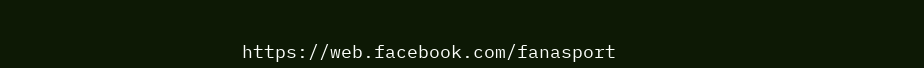https://web.facebook.com/fanasport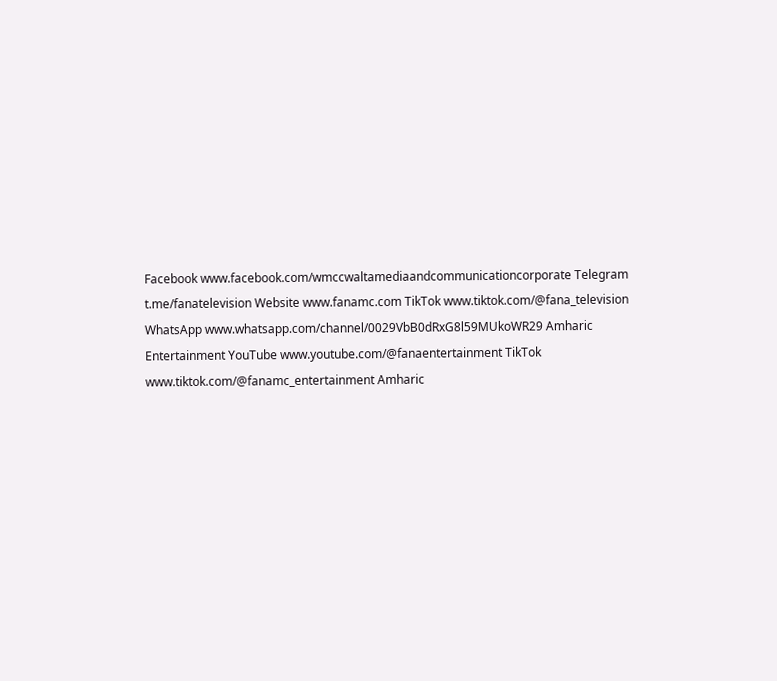Facebook www.facebook.com/wmccwaltamediaandcommunicationcorporate Telegram t.me/fanatelevision Website www.fanamc.com TikTok www.tiktok.com/@fana_television WhatsApp www.whatsapp.com/channel/0029VbB0dRxG8l59MUkoWR29 Amharic Entertainment YouTube www.youtube.com/@fanaentertainment TikTok www.tiktok.com/@fanamc_entertainment Amharic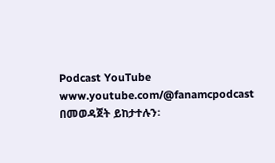Podcast YouTube www.youtube.com/@fanamcpodcast በመወዳጀት ይከታተሉን፡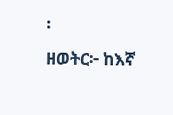፡
ዘወትር፦ ከእኛ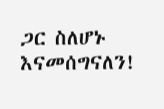ጋር ስለሆኑ እናመሰግናለን!